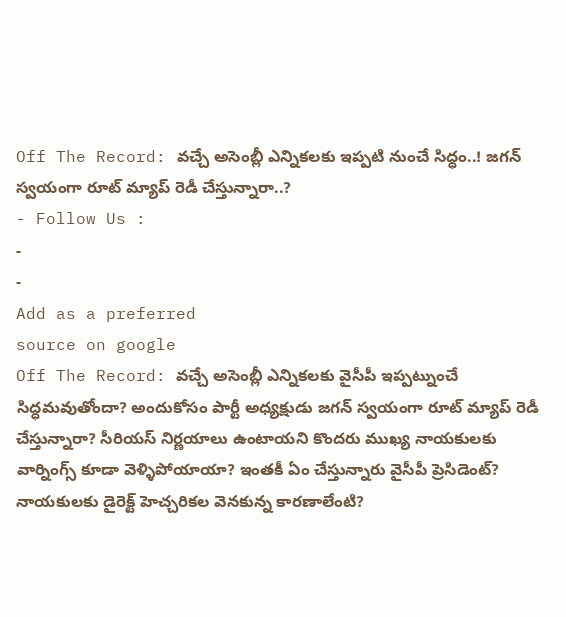Off The Record: వచ్చే అసెంబ్లీ ఎన్నికలకు ఇప్పటి నుంచే సిద్ధం..! జగన్ స్వయంగా రూట్ మ్యాప్ రెడీ చేస్తున్నారా..?
- Follow Us :
-
-
Add as a preferred
source on google
Off The Record: వచ్చే అసెంబ్లీ ఎన్నికలకు వైసీపీ ఇప్పట్నుంచే సిద్ధమవుతోందా? అందుకోసం పార్టీ అధ్యక్షుడు జగన్ స్వయంగా రూట్ మ్యాప్ రెడీ చేస్తున్నారా? సీరియస్ నిర్ణయాలు ఉంటాయని కొందరు ముఖ్య నాయకులకు వార్నింగ్స్ కూడా వెళ్ళిపోయాయా? ఇంతకీ ఏం చేస్తున్నారు వైసీపీ ప్రెసిడెంట్? నాయకులకు డైరెక్ట్ హెచ్చరికల వెనకున్న కారణాలేంటి?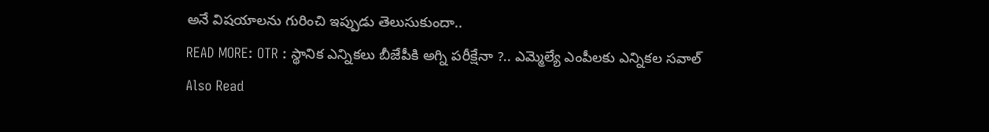అనే విషయాలను గురించి ఇప్పుడు తెలుసుకుందా..
READ MORE: OTR : స్థానిక ఎన్నికలు బీజేపీకి అగ్ని పరీక్షేనా ?.. ఎమ్మెల్యే ఎంపీలకు ఎన్నికల సవాల్
Also Read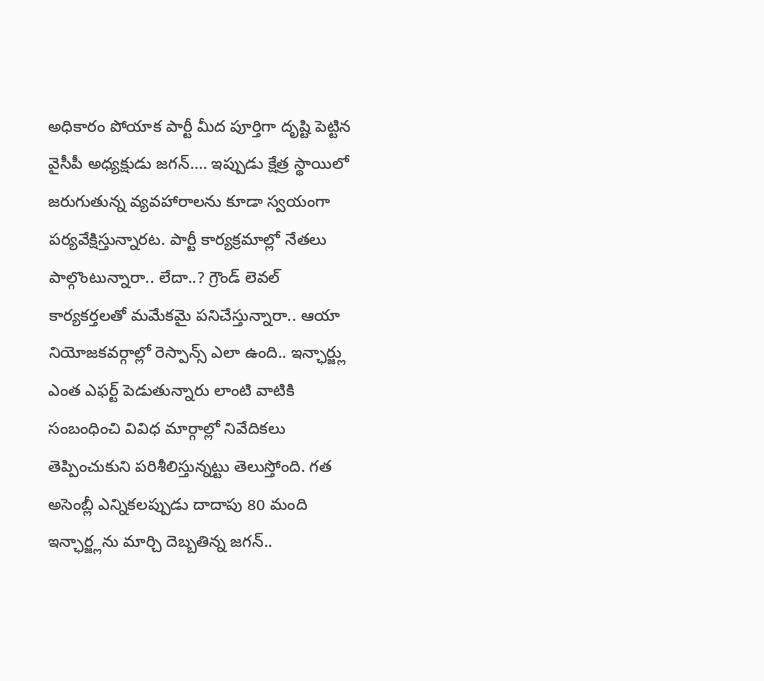అధికారం పోయాక పార్టీ మీద పూర్తిగా దృష్టి పెట్టిన వైసీపీ అధ్యక్షుడు జగన్…. ఇప్పుడు క్షేత్ర స్థాయిలో జరుగుతున్న వ్యవహారాలను కూడా స్వయంగా పర్యవేక్షిస్తున్నారట. పార్టీ కార్యక్రమాల్లో నేతలు పాల్గొంటున్నారా.. లేదా..? గ్రౌండ్ లెవల్ కార్యకర్తలతో మమేకమై పనిచేస్తున్నారా.. ఆయా నియోజకవర్గాల్లో రెస్పాన్స్ ఎలా ఉంది.. ఇన్ఛార్జ్లు ఎంత ఎఫర్ట్ పెడుతున్నారు లాంటి వాటికి సంబంధించి వివిధ మార్గాల్లో నివేదికలు తెప్పించుకుని పరిశీలిస్తున్నట్టు తెలుస్తోంది. గత అసెంబ్లీ ఎన్నికలప్పుడు దాదాపు 80 మంది ఇన్ఛార్జ్లను మార్చి దెబ్బతిన్న జగన్..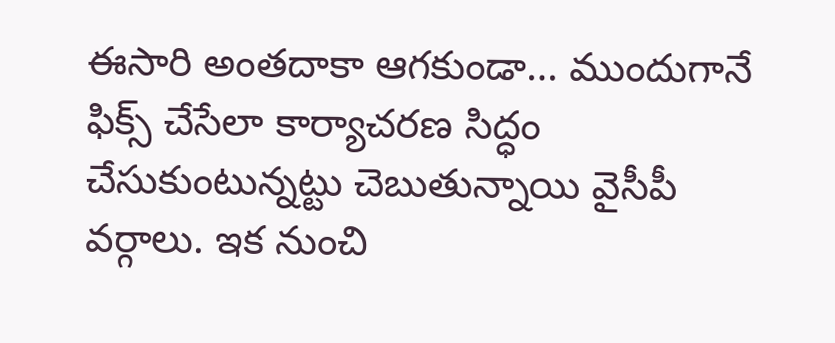ఈసారి అంతదాకా ఆగకుండా… ముందుగానే ఫిక్స్ చేసేలా కార్యాచరణ సిద్ధం చేసుకుంటున్నట్టు చెబుతున్నాయి వైసీపీ వర్గాలు. ఇక నుంచి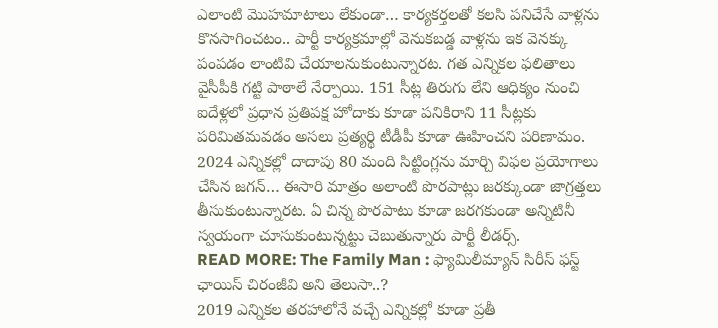ఎలాంటి మొహమాటాలు లేకుండా… కార్యకర్తలతో కలసి పనిచేసే వాళ్లను కొనసాగించటం.. పార్టీ కార్యక్రమాల్లో వెనుకబడ్డ వాళ్లను ఇక వెనక్కు పంపడం లాంటివి చేయాలనుకుంటున్నారట. గత ఎన్నికల ఫలితాలు వైసీపీకి గట్టి పాఠాలే నేర్పాయి. 151 సీట్ల తిరుగు లేని ఆధిక్యం నుంచి ఐదేళ్లలో ప్రధాన ప్రతిపక్ష హోదాకు కూడా పనికిరాని 11 సీట్లకు పరిమితమవడం అసలు ప్రత్యర్థి టీడీపీ కూడా ఊహించని పరిణామం. 2024 ఎన్నికల్లో దాదాపు 80 మంది సిట్టింగ్లను మార్చి విఫల ప్రయోగాలు చేసిన జగన్… ఈసారి మాత్రం అలాంటి పొరపాట్లు జరక్కుండా జాగ్రత్తలు తీసుకుంటున్నారట. ఏ చిన్న పొరపాటు కూడా జరగకుండా అన్నిటినీ స్వయంగా చూసుకుంటున్నట్టు చెబుతున్నారు పార్టీ లీడర్స్.
READ MORE: The Family Man : ఫ్యామిలీమ్యాన్ సిరీస్ ఫస్ట్ ఛాయిస్ చిరంజీవి అని తెలుసా..?
2019 ఎన్నికల తరహాలోనే వచ్చే ఎన్నికల్లో కూడా ప్రతీ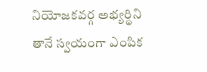నియోజకవర్గ అభ్యర్థిని తానే స్వయంగా ఎంపిక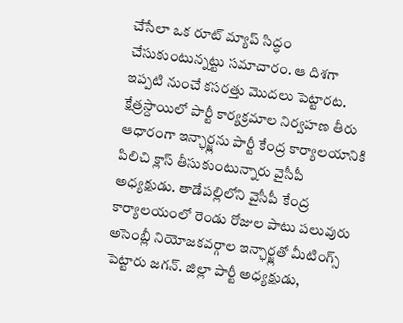చేసేలా ఒక రూట్ మ్యాప్ సిద్ధం చేసుకుంటున్నట్టు సమాచారం. ఆ దిశగా ఇప్పటి నుంచే కసరత్తు మొదలు పెట్టారట. క్షేత్రస్దాయిలో పార్టీ కార్యక్రమాల నిర్వహణ తీరు ఆధారంగా ఇన్ఛార్జ్లను పార్టీ కేంద్ర కార్యాలయానికి పిలిచి క్లాస్ తీసుకుంటున్నారు వైసీపీ అధ్యక్షుడు. తాడేపల్లిలోని వైసీపీ కేంద్ర కార్యాలయంలో రెండు రోజుల పాటు పలువురు అసెంబ్లీ నియోజకవర్గాల ఇన్ఛార్జ్లతో మీటింగ్స్ పెట్టారు జగన్. జిల్లా పార్టీ అధ్యక్షుడు,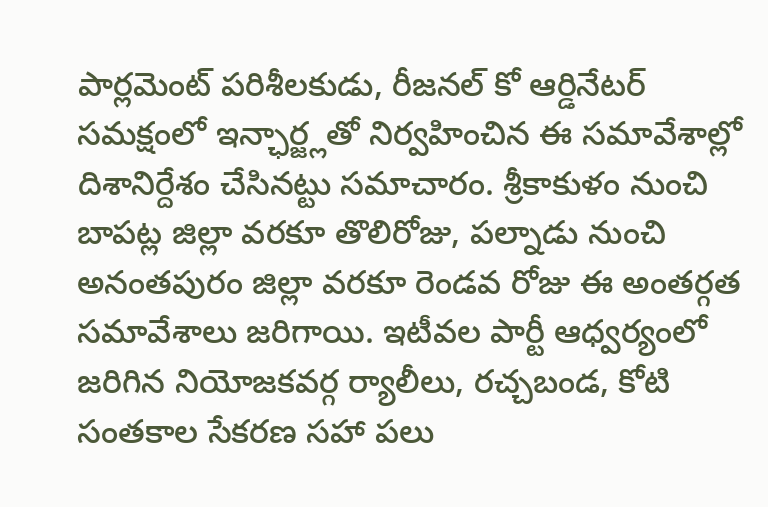పార్లమెంట్ పరిశీలకుడు, రీజనల్ కో ఆర్డినేటర్ సమక్షంలో ఇన్ఛార్జ్లతో నిర్వహించిన ఈ సమావేశాల్లో దిశానిర్దేశం చేసినట్టు సమాచారం. శ్రీకాకుళం నుంచి బాపట్ల జిల్లా వరకూ తొలిరోజు, పల్నాడు నుంచి అనంతపురం జిల్లా వరకూ రెండవ రోజు ఈ అంతర్గత సమావేశాలు జరిగాయి. ఇటీవల పార్టీ ఆధ్వర్యంలో జరిగిన నియోజకవర్గ ర్యాలీలు, రచ్చబండ, కోటి సంతకాల సేకరణ సహా పలు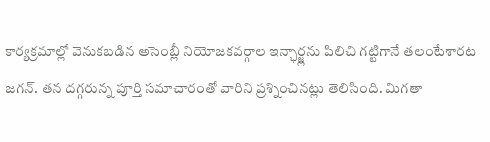కార్యక్రమాల్లో వెనుకబడిన అసెంబ్లీ నియోజకవర్గాల ఇన్ఛార్జ్లను పిలిచి గట్టిగానే తలంటేశారట జగన్. తన దగ్గరున్న పూర్తి సమాచారంతో వారిని ప్రశ్నించినట్లు తెలిసింది. మిగతా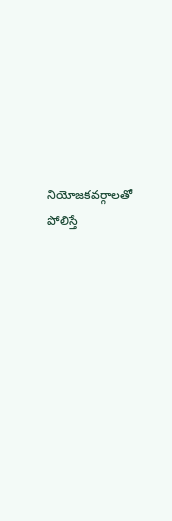నియోజకవర్గాలతో పోలిస్తే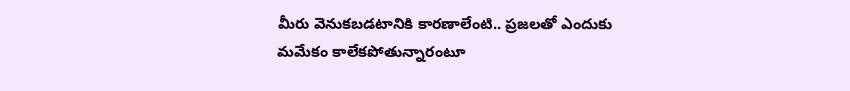మీరు వెనుకబడటానికి కారణాలేంటి.. ప్రజలతో ఎందుకు మమేకం కాలేకపోతున్నారంటూ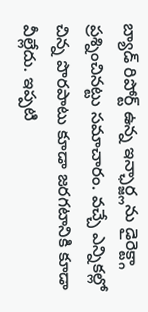బ్యాడ్ రిపోర్ట్ ఉన్న ఇన్ఛార్జ్లను డైరెక్ట్గా ప్రశ్నించినట్టు సమాచారం. వచ్చే ఎన్నికల్లో చిన్న పొరపాటు కూడా జరగటానికి కూడా వీల్లేదు. ఇప్పటి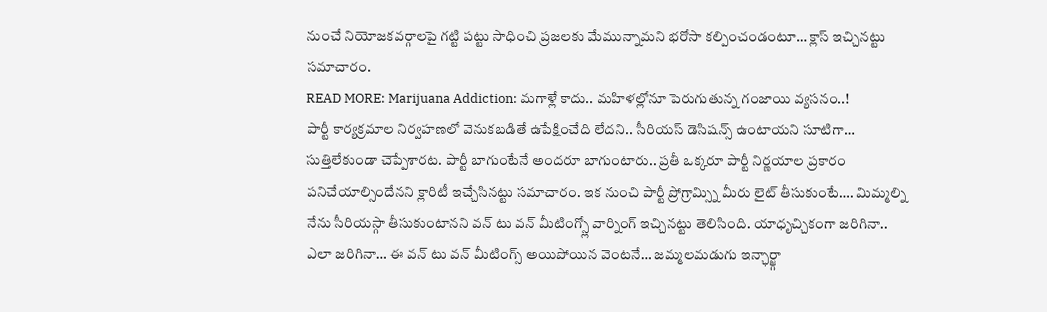నుంచే నియోజకవర్గాలపై గట్టి పట్టు సాధించి ప్రజలకు మేమున్నామని భరోసా కల్పించండంటూ… క్లాస్ ఇచ్చినట్టు సమాచారం.
READ MORE: Marijuana Addiction: మగాళ్లే కాదు.. మహిళల్లోనూ పెరుగుతున్న గంజాయి వ్యసనం..!
పార్టీ కార్యక్రమాల నిర్వహణలో వెనుకబడితే ఉపేక్షించేది లేదని.. సీరియస్ డెసిషన్స్ ఉంటాయని సూటిగా… సుత్తిలేకుండా చెప్పేశారట. పార్టీ బాగుంటేనే అందరూ బాగుంటారు.. ప్రతీ ఒక్కరూ పార్టీ నిర్ణయాల ప్రకారం పనిచేయాల్సిందేనని క్లారిటీ ఇచ్చేసినట్టు సమాచారం. ఇక నుంచి పార్టీ ప్రోగ్రామ్స్ని మీరు లైట్ తీసుకుంటే…. మిమ్మల్ని నేను సీరియస్గా తీసుకుంటానని వన్ టు వన్ మీటింగ్స్లో వార్నింగ్ ఇచ్చినట్టు తెలిసింది. యాధృచ్చికంగా జరిగినా.. ఎలా జరిగినా… ఈ వన్ టు వన్ మీటింగ్స్ అయిపోయిన వెంటనే… జమ్మలమడుగు ఇన్ఛార్జ్గా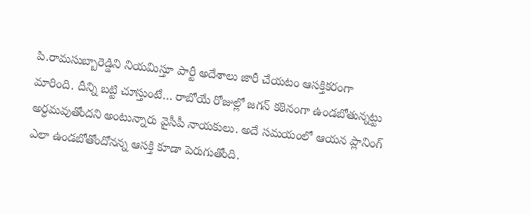పి.రామసుబ్బారెడ్డిని నియమిస్తూ పార్టీ అదేశాలు జారీ చేయటం ఆసక్తికరంగా మారింది. దీన్ని బట్టి చూస్తుంటే… రాబోయే రోజుల్లో జగన్ కఠినంగా ఉండబోతున్నట్టు అర్ధమవుతోందని అంటున్నారు వైసీపీ నాయకులు. అదే సమయంలో ఆయన ప్లానింగ్ ఎలా ఉండబోతోందోనన్న ఆసక్తి కూడా పెరుగుతోంది.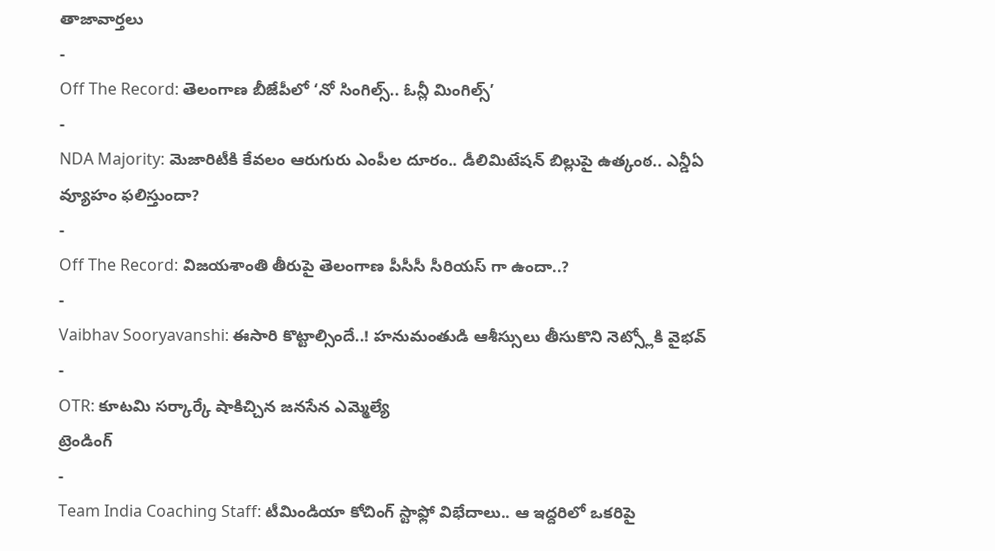తాజావార్తలు
-
Off The Record: తెలంగాణ బీజేపీలో ‘నో సింగిల్స్.. ఓన్లీ మింగిల్స్’
-
NDA Majority: మెజారిటీకి కేవలం ఆరుగురు ఎంపీల దూరం.. డీలిమిటేషన్ బిల్లుపై ఉత్కంఠ.. ఎన్డీఏ వ్యూహం ఫలిస్తుందా?
-
Off The Record: విజయశాంతి తీరుపై తెలంగాణ పీసీసీ సీరియస్ గా ఉందా..?
-
Vaibhav Sooryavanshi: ఈసారి కొట్టాల్సిందే..! హనుమంతుడి ఆశీస్సులు తీసుకొని నెట్స్లోకి వైభవ్
-
OTR: కూటమి సర్కార్కే షాకిచ్చిన జనసేన ఎమ్మెల్యే
ట్రెండింగ్
-
Team India Coaching Staff: టీమిండియా కోచింగ్ స్టాఫ్లో విభేదాలు.. ఆ ఇద్దరిలో ఒకరిపై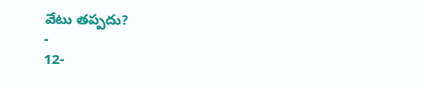వేటు తప్పదు?
-
12-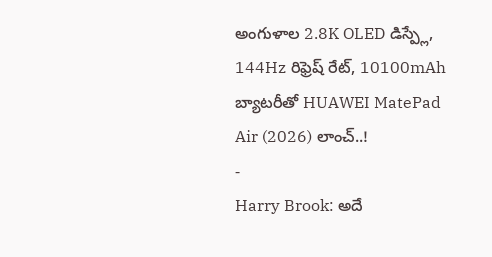అంగుళాల 2.8K OLED డిస్ప్లే, 144Hz రిఫ్రెష్ రేట్, 10100mAh బ్యాటరీతో HUAWEI MatePad Air (2026) లాంచ్..!
-
Harry Brook: అదే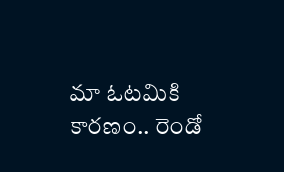మా ఓటమికి కారణం.. రెండో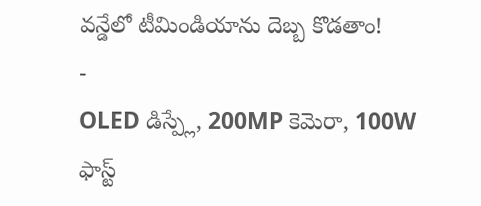వన్డేలో టీమిండియాను దెబ్బ కొడతాం!
-
OLED డిస్ప్లే, 200MP కెమెరా, 100W ఫాస్ట్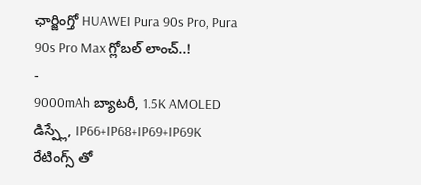ఛార్జింగ్తో HUAWEI Pura 90s Pro, Pura 90s Pro Max గ్లోబల్ లాంచ్..!
-
9000mAh బ్యాటరీ, 1.5K AMOLED డిస్ప్లే, IP66+IP68+IP69+IP69K రేటింగ్స్ తో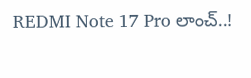REDMI Note 17 Pro లాంచ్..!